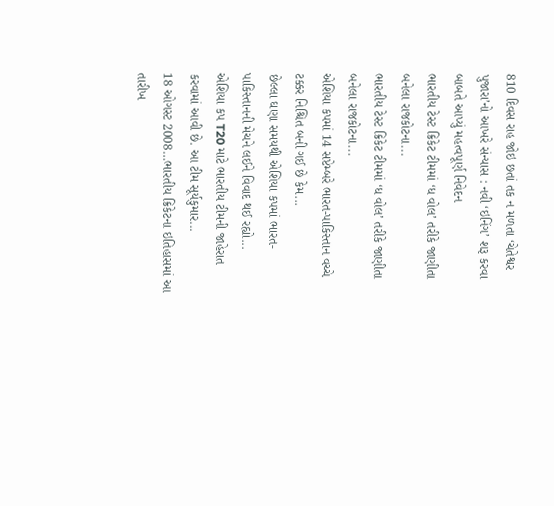810 દિવસ રાહ જોઇ છતાં તક ન મળતા ‘ચેતેશ્વર પુજારા’નો આખરે સંન્યાસ : નવી ‘ઇનિંગ’ શરૂ કરવા બાબતે આપ્યું મહત્વપૂર્ણ નિવેદન
ભારતીય ટેસ્ટ ક્રિકેટ ટીમમાં ‘ધ વોલ’ તરીકે જાણીતા બનેલા રાજકોટના...
ભારતીય ટેસ્ટ ક્રિકેટ ટીમમાં ‘ધ વોલ’ તરીકે જાણીતા બનેલા રાજકોટના...
એશિયા કપમાં 14 સપ્ટેમ્બરે ભારત-પાકિસ્તાન વચ્ચે ટક્કર નિશ્ચિત બની ગઈ છે કેમ...
છેલ્લા ઘણા સમયથી એશિયા કપમાં ભારત-પાકિસ્તાનની મેચને લઈને વિવાદ થઈ રહ્યો...
એશિયા કપ T20 માટે ભારતીય ટીમની જાહેરાત કરવામાં આવી છે. આ ટીમ સૂર્યકુમાર...
18 ઓગસ્ટ 2008…ભારતીય ક્રિકેટના ઇતિહાસમાં આ તારીખ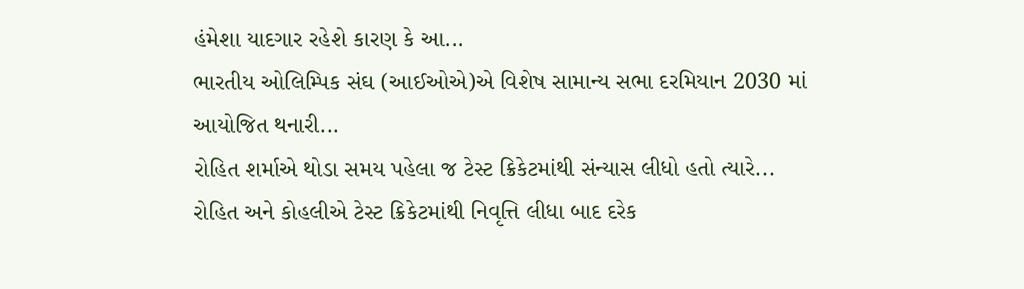હંમેશા યાદગાર રહેશે કારણ કે આ...
ભારતીય ઓલિમ્પિક સંઘ (આઈઓએ)એ વિશેષ સામાન્ય સભા દરમિયાન 2030 માં આયોજિત થનારી...
રોહિત શર્માએ થોડા સમય પહેલા જ ટેસ્ટ ક્રિકેટમાંથી સંન્યાસ લીધો હતો ત્યારે...
રોહિત અને કોહલીએ ટેસ્ટ ક્રિકેટમાંથી નિવૃત્તિ લીધા બાદ દરેક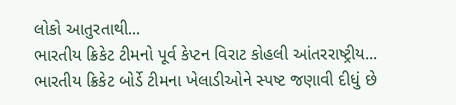લોકો આતુરતાથી...
ભારતીય ક્રિકેટ ટીમનો પૂર્વ કેપ્ટન વિરાટ કોહલી આંતરરાષ્ટ્રીય...
ભારતીય ક્રિકેટ બોર્ડે ટીમના ખેલાડીઓને સ્પષ્ટ જણાવી દીધું છે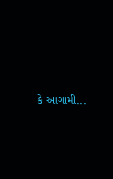કે આગામી...